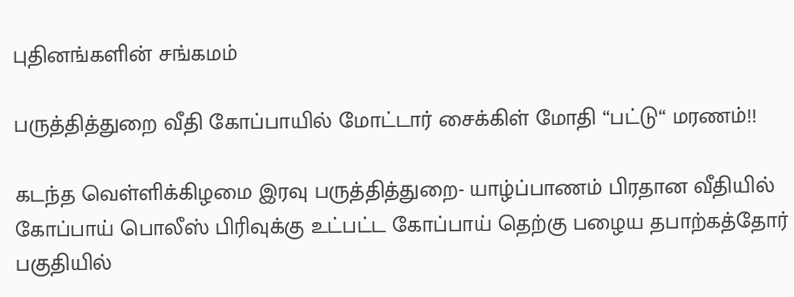புதினங்களின் சங்கமம்

பருத்தித்துறை வீதி கோப்பாயில் மோட்டார் சைக்கிள் மோதி “பட்டு“ மரணம்!!

கடந்த வெள்ளிக்கிழமை இரவு பருத்தித்துறை- யாழ்ப்பாணம் பிரதான வீதியில் கோப்பாய் பொலீஸ் பிரிவுக்கு உட்பட்ட கோப்பாய் தெற்கு பழைய தபாற்கத்தோர் பகுதியில்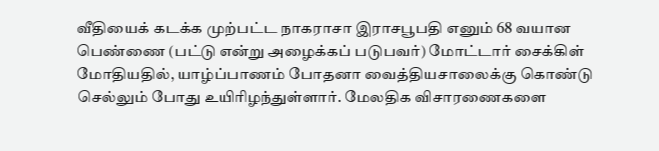வீதியைக் கடக்க முற்பட்ட நாகராசா இராசபூபதி எனும் 68 வயான பெண்ணை (பட்டு என்று அழைக்கப் படுபவர்) மோட்டார் சைக்கிள் மோதியதில், யாழ்ப்பாணம் போதனா வைத்தியசாலைக்கு கொண்டு செல்லும் போது உயிரிழந்துள்ளார். மேலதிக விசாரணைகளை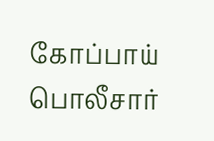கோப்பாய் பொலீசார்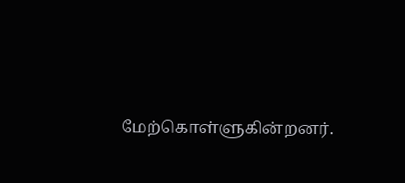மேற்கொள்ளுகின்றனர்.